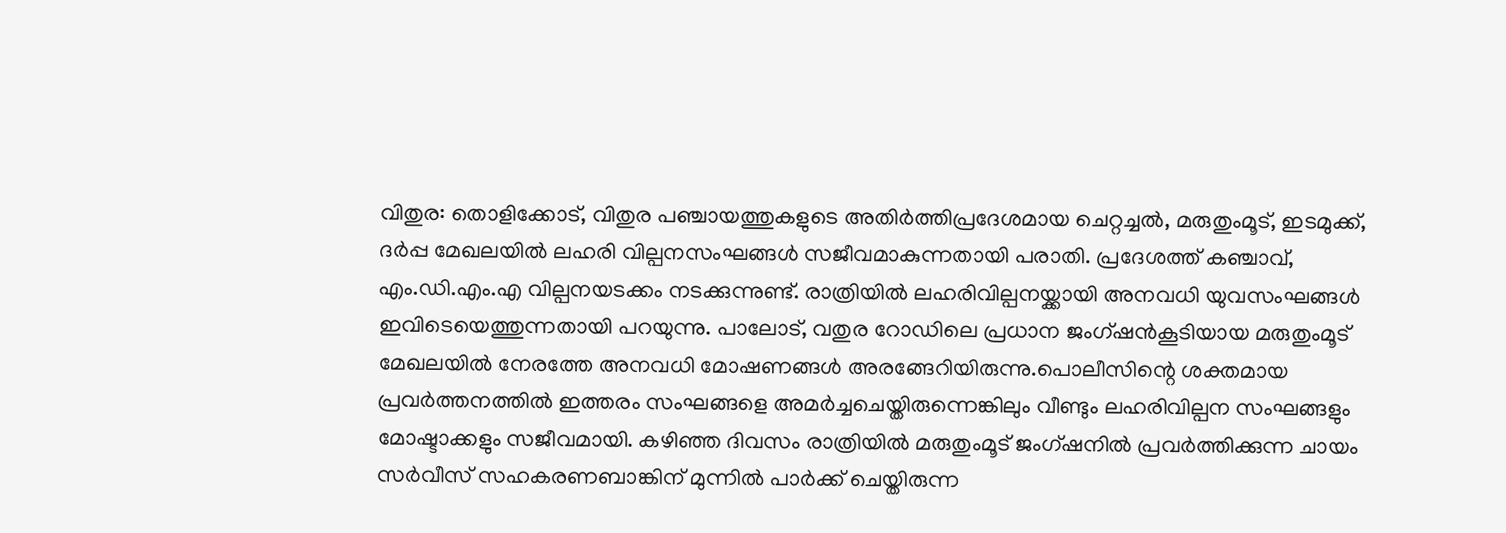വിതുര: തൊളിക്കോട്, വിതുര പഞ്ചായത്തുകളുടെ അതിർത്തിപ്രദേശമായ ചെറ്റച്ചൽ, മരുതുംമൂട്, ഇടമുക്ക്, ദർപ്പ മേഖലയിൽ ലഹരി വില്പനസംഘങ്ങൾ സജീവമാകുന്നതായി പരാതി. പ്രദേശത്ത് കഞ്ചാവ്, എം.ഡി.എം.എ വില്പനയടക്കം നടക്കുന്നുണ്ട്. രാത്രിയിൽ ലഹരിവില്പനയ്ക്കായി അനവധി യുവസംഘങ്ങൾ ഇവിടെയെത്തുന്നതായി പറയുന്നു. പാലോട്, വതുര റോഡിലെ പ്രധാന ജംഗ്ഷൻകൂടിയായ മരുതുംമൂട് മേഖലയിൽ നേരത്തേ അനവധി മോഷണങ്ങൾ അരങ്ങേറിയിരുന്നു.പൊലീസിന്റെ ശക്തമായ പ്രവർത്തനത്തിൽ ഇത്തരം സംഘങ്ങളെ അമർച്ചചെയ്തിരുന്നെങ്കിലും വീണ്ടും ലഹരിവില്പന സംഘങ്ങളും മോഷ്ടാക്കളും സജീവമായി. കഴിഞ്ഞ ദിവസം രാത്രിയിൽ മരുതുംമൂട് ജംഗ്ഷനിൽ പ്രവർത്തിക്കുന്ന ചായം സർവീസ് സഹകരണബാങ്കിന് മുന്നിൽ പാർക്ക് ചെയ്തിരുന്ന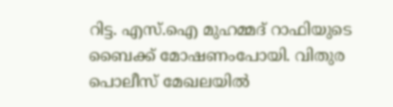റിട്ട. എസ്.ഐ മുഹമ്മദ് റാഫിയുടെ ബൈക്ക് മോഷണംപോയി. വിതുര പൊലീസ് മേഖലയിൽ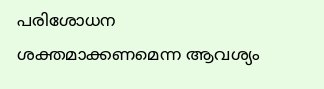പരിശോധന ശക്തമാക്കണമെന്ന ആവശ്യം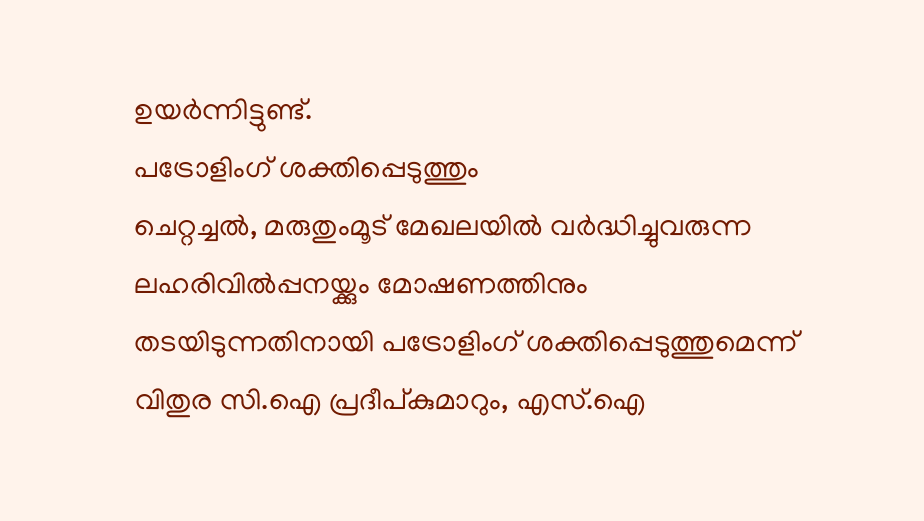ഉയർന്നിട്ടുണ്ട്.
പട്രോളിംഗ് ശക്തിപ്പെടുത്തും
ചെറ്റച്ചൽ, മരുതുംമൂട് മേഖലയിൽ വർദ്ധിച്ചുവരുന്ന ലഹരിവിൽപ്പനയ്ക്കും മോഷണത്തിനും തടയിടുന്നതിനായി പട്രോളിംഗ് ശക്തിപ്പെടുത്തുമെന്ന് വിതുര സി.ഐ പ്രദീപ്കുമാറും, എസ്.ഐ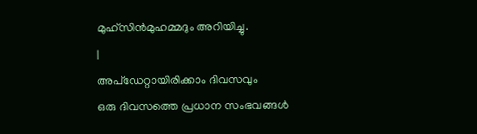മുഹ്സിൻമുഹമ്മദും അറിയിച്ചു.
|
അപ്ഡേറ്റായിരിക്കാം ദിവസവും
ഒരു ദിവസത്തെ പ്രധാന സംഭവങ്ങൾ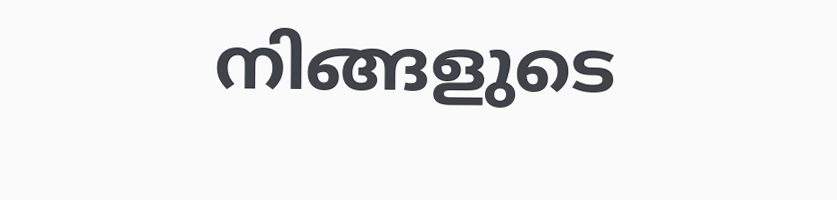നിങ്ങളുടെ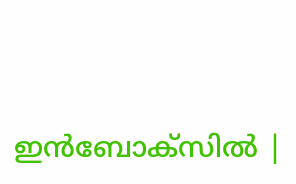ഇൻബോക്സിൽ |